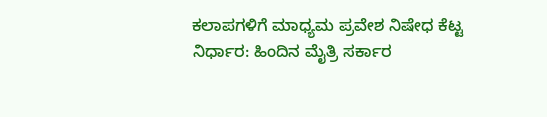ಕಲಾಪಗಳಿಗೆ ಮಾಧ್ಯಮ ಪ್ರವೇಶ ನಿಷೇಧ ಕೆಟ್ಟ ನಿರ್ಧಾರ: ಹಿಂದಿನ ಮೈತ್ರಿ ಸರ್ಕಾರ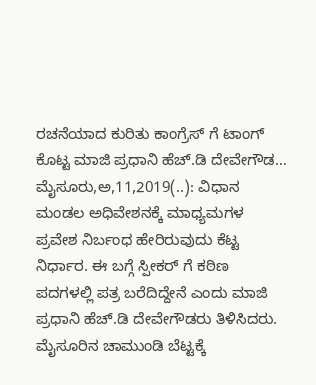ರಚನೆಯಾದ ಕುರಿತು ಕಾಂಗ್ರೆಸ್ ಗೆ ಟಾಂಗ್ ಕೊಟ್ಟ ಮಾಜಿ ಪ್ರಧಾನಿ ಹೆಚ್.ಡಿ ದೇವೇಗೌಡ… ಮೈಸೂರು,ಅ,11,2019(..): ವಿಧಾನ ಮಂಡಲ ಅಧಿವೇಶನಕ್ಕೆ ಮಾಧ್ಯಮಗಳ ಪ್ರವೇಶ ನಿರ್ಬಂಧ ಹೇರಿರುವುದು ಕೆಟ್ಟ ನಿರ್ಧಾರ. ಈ ಬಗ್ಗೆ ಸ್ಪೀಕರ್ ಗೆ ಕಠಿಣ ಪದಗಳಲ್ಲಿ ಪತ್ರ ಬರೆದಿದ್ದೇನೆ ಎಂದು ಮಾಜಿ ಪ್ರಧಾನಿ ಹೆಚ್.ಡಿ ದೇವೇಗೌಡರು ತಿಳಿಸಿದರು. ಮೈಸೂರಿನ ಚಾಮುಂಡಿ ಬೆಟ್ಟಕ್ಕೆ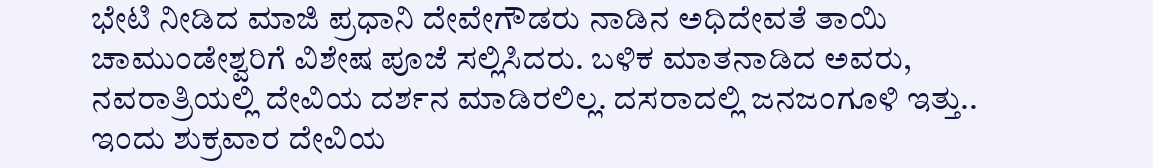ಭೇಟಿ ನೀಡಿದ ಮಾಜಿ ಪ್ರಧಾನಿ ದೇವೇಗೌಡರು ನಾಡಿನ ಅಧಿದೇವತೆ ತಾಯಿ ಚಾಮುಂಡೇಶ್ವರಿಗೆ ವಿಶೇಷ ಪೂಜೆ ಸಲ್ಲಿಸಿದರು. ಬಳಿಕ ಮಾತನಾಡಿದ ಅವರು, ನವರಾತ್ರಿಯಲ್ಲಿ ದೇವಿಯ ದರ್ಶನ ಮಾಡಿರಲಿಲ್ಲ. ದಸರಾದಲ್ಲಿ ಜನಜಂಗೂಳಿ ಇತ್ತು.. ಇಂದು ಶುಕ್ರವಾರ ದೇವಿಯ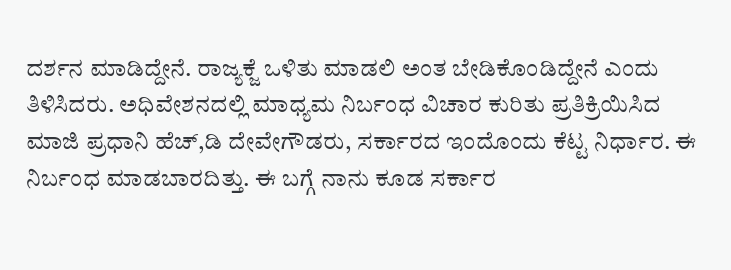ದರ್ಶನ ಮಾಡಿದ್ದೇನೆ. ರಾಜ್ಯಕ್ಜೆ ಒಳಿತು ಮಾಡಲಿ ಅಂತ ಬೇಡಿಕೊಂಡಿದ್ದೇನೆ ಎಂದು ತಿಳಿಸಿದರು. ಅಧಿವೇಶನದಲ್ಲಿ ಮಾಧ್ಯಮ ನಿರ್ಬಂಧ ವಿಚಾರ ಕುರಿತು ಪ್ರತಿಕ್ರಿಯಿಸಿದ ಮಾಜಿ ಪ್ರಧಾನಿ ಹೆಚ್,ಡಿ ದೇವೇಗೌಡರು, ಸರ್ಕಾರದ ಇಂದೊಂದು ಕೆಟ್ಟ ನಿರ್ಧಾರ. ಈ ನಿರ್ಬಂಧ ಮಾಡಬಾರದಿತ್ತು. ಈ ಬಗ್ಗೆ ನಾನು ಕೂಡ ಸರ್ಕಾರ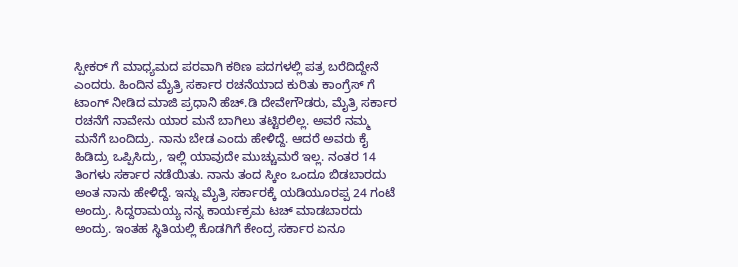ಸ್ಪೀಕರ್ ಗೆ ಮಾಧ್ಯಮದ ಪರವಾಗಿ ಕಠಿಣ ಪದಗಳಲ್ಲಿ ಪತ್ರ ಬರೆದಿದ್ದೇನೆ ಎಂದರು. ಹಿಂದಿನ ಮೈತ್ರಿ ಸರ್ಕಾರ ರಚನೆಯಾದ ಕುರಿತು ಕಾಂಗ್ರೆಸ್ ಗೆ ಟಾಂಗ್ ನೀಡಿದ ಮಾಜಿ ಪ್ರಧಾನಿ ಹೆಚ್.ಡಿ ದೇವೇಗೌಡರು, ಮೈತ್ರಿ ಸರ್ಕಾರ ರಚನೆಗೆ ನಾವೇನು ಯಾರ ಮನೆ ಬಾಗಿಲು ತಟ್ಟಿರಲಿಲ್ಲ. ಅವರೆ ನಮ್ಮ ಮನೆಗೆ ಬಂದಿದ್ರು. ನಾನು ಬೇಡ ಎಂದು ಹೇಳಿದ್ದೆ. ಆದರೆ ಅವರು ಕೈ ಹಿಡಿದ್ರು ಒಪ್ಪಿಸಿದ್ರು, ಇಲ್ಲಿ ಯಾವುದೇ ಮುಚ್ಚುಮರೆ ಇಲ್ಲ. ನಂತರ 14 ತಿಂಗಳು ಸರ್ಕಾರ ನಡೆಯಿತು. ನಾನು ತಂದ ಸ್ಕೀಂ ಒಂದೂ ಬಿಡಬಾರದು ಅಂತ ನಾನು ಹೇಳಿದ್ದೆ. ಇನ್ನು ಮೈತ್ರಿ ಸರ್ಕಾರಕ್ಕೆ ಯಡಿಯೂರಪ್ಪ 24 ಗಂಟೆ ಅಂದ್ರು. ಸಿದ್ದರಾಮಯ್ಯ ನನ್ನ ಕಾರ್ಯಕ್ರಮ ಟಚ್ ಮಾಡಬಾರದು ಅಂದ್ರು. ಇಂತಹ ಸ್ಥಿತಿಯಲ್ಲಿ ಕೊಡಗಿಗೆ ಕೇಂದ್ರ ಸರ್ಕಾರ ಏನೂ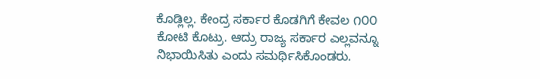ಕೊಡ್ಲಿಲ್ಲ. ಕೇಂದ್ರ ಸರ್ಕಾರ ಕೊಡಗಿಗೆ ಕೇವಲ ೧೦೦ ಕೋಟಿ ಕೊಟ್ರು. ಆದ್ರು ರಾಜ್ಯ ಸರ್ಕಾರ ಎಲ್ಲವನ್ನೂ ನಿಭಾಯಿಸಿತು ಎಂದು ಸಮರ್ಥಿಸಿಕೊಂಡರು.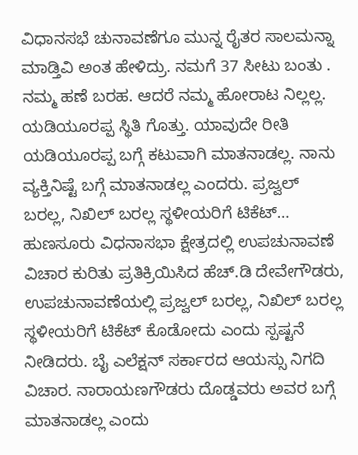ವಿಧಾನಸಭೆ ಚುನಾವಣೆಗೂ ಮುನ್ನ ರೈತರ ಸಾಲಮನ್ನಾ ಮಾಡ್ತಿವಿ ಅಂತ ಹೇಳಿದ್ರು. ನಮಗೆ 37 ಸೀಟು ಬಂತು . ನಮ್ಮ ಹಣೆ ಬರಹ. ಆದರೆ ನಮ್ಮ ಹೋರಾಟ ನಿಲ್ಲಲ್ಲ. ಯಡಿಯೂರಪ್ಪ ಸ್ಥಿತಿ ಗೊತ್ತು. ಯಾವುದೇ ರೀತಿ ಯಡಿಯೂರಪ್ಪ ಬಗ್ಗೆ ಕಟುವಾಗಿ ಮಾತನಾಡಲ್ಲ. ನಾನು ವ್ಯಕ್ತಿನಿಷ್ಟೆ ಬಗ್ಗೆ ಮಾತನಾಡಲ್ಲ ಎಂದರು. ಪ್ರಜ್ವಲ್ ಬರಲ್ಲ, ನಿಖಿಲ್ ಬರಲ್ಲ ಸ್ಥಳೀಯರಿಗೆ ಟಿಕೆಟ್… ಹುಣಸೂರು ವಿಧನಾಸಭಾ ಕ್ಷೇತ್ರದಲ್ಲಿ ಉಪಚುನಾವಣೆ ವಿಚಾರ ಕುರಿತು ಪ್ರತಿಕ್ರಿಯಿಸಿದ ಹೆಚ್.ಡಿ ದೇವೇಗೌಡರು, ಉಪಚುನಾವಣೆಯಲ್ಲಿ ಪ್ರಜ್ವಲ್ ಬರಲ್ಲ, ನಿಖಿಲ್ ಬರಲ್ಲ ಸ್ಥಳೀಯರಿಗೆ ಟಿಕೆಟ್ ಕೊಡೋದು ಎಂದು ಸ್ಪಷ್ಟನೆ ನೀಡಿದರು. ಬೈ ಎಲೆಕ್ಷನ್ ಸರ್ಕಾರದ ಆಯಸ್ಸು ನಿಗದಿ ವಿಚಾರ. ನಾರಾಯಣಗೌಡರು ದೊಡ್ಡವರು ಅವರ ಬಗ್ಗೆ ಮಾತನಾಡಲ್ಲ ಎಂದು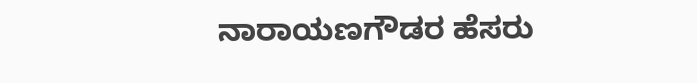ನಾರಾಯಣಗೌಡರ ಹೆಸರು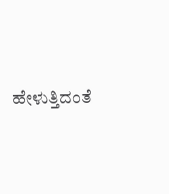ಹೇಳುತ್ತಿದಂತೆ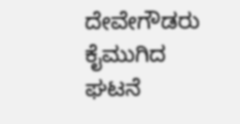ದೇವೇಗೌಡರು ಕೈಮುಗಿದ ಘಟನೆ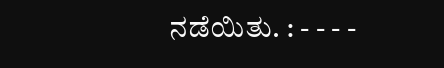ನಡೆಯಿತು. : - - - -